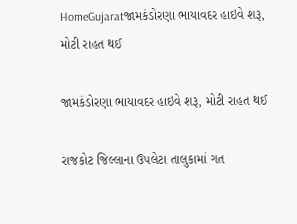HomeGujaratજામકંડોરણા ભાયાવદર હાઇવે શરૂ, મોટી રાહત થઈ

જામકંડોરણા ભાયાવદર હાઇવે શરૂ, મોટી રાહત થઈ

રાજકોટ જિલ્લાના ઉપલેટા તાલુકામાં ગત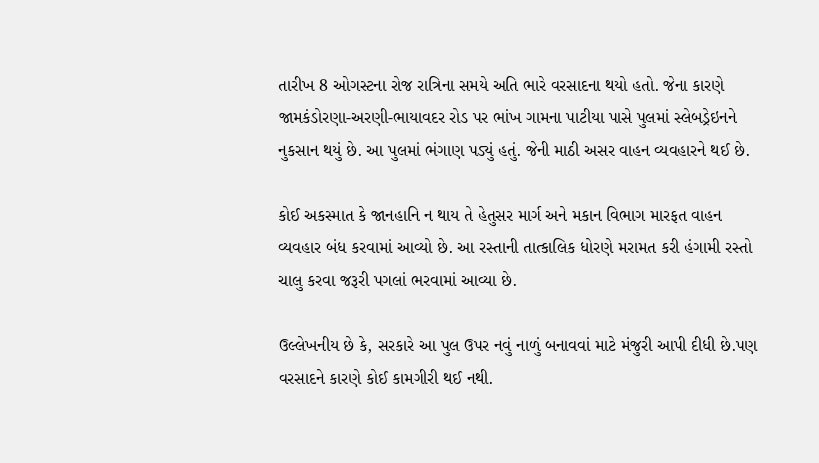તારીખ 8 ઓગસ્ટના રોજ રાત્રિના સમયે અતિ ભારે વરસાદના થયો હતો. જેના કારણે જામકંડોરણા-અરણી-ભાયાવદર રોડ પર ભાંખ ગામના પાટીયા પાસે પુલમાં સ્લેબડ્રેઇનને નુકસાન થયું છે. આ પુલમાં ભંગાણ પડ્યું હતું. જેની માઠી અસર વાહન વ્યવહારને થઈ છે.

કોઈ અકસ્માત કે જાનહાનિ ન થાય તે હેતુસર માર્ગ અને મકાન વિભાગ મારફત વાહન વ્યવહાર બંધ કરવામાં આવ્યો છે. આ રસ્તાની તાત્કાલિક ધોરણે મરામત કરી હંગામી રસ્તો ચાલુ કરવા જરૂરી પગલાં ભરવામાં આવ્યા છે.

ઉલ્લેખનીય છે કે, સરકારે આ પુલ ઉપર નવું નાળું બનાવવાં માટે મંજુરી આપી દીધી છે.પણ વરસાદને કારણે કોઈ કામગીરી થઈ નથી.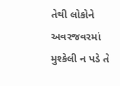તેથી લોકોને અવરજવરમાં મુશ્કેલી ન પડે તે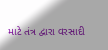માટે તંત્ર દ્વારા વરસાદી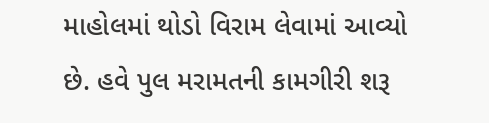માહોલમાં થોડો વિરામ લેવામાં આવ્યો છે. હવે પુલ મરામતની કામગીરી શરૂ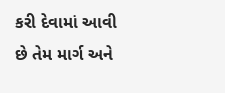કરી દેવામાં આવી છે તેમ માર્ગ અને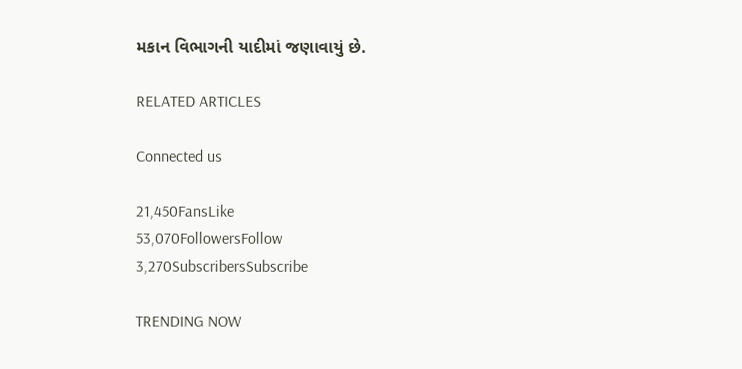મકાન વિભાગની યાદીમાં જણાવાયું છે.

RELATED ARTICLES

Connected us

21,450FansLike
53,070FollowersFollow
3,270SubscribersSubscribe

TRENDING NOW